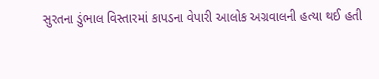સુરતના ડુંભાલ વિસ્તારમાં કાપડના વેપારી આલોક અગ્રવાલની હત્યા થઈ હતી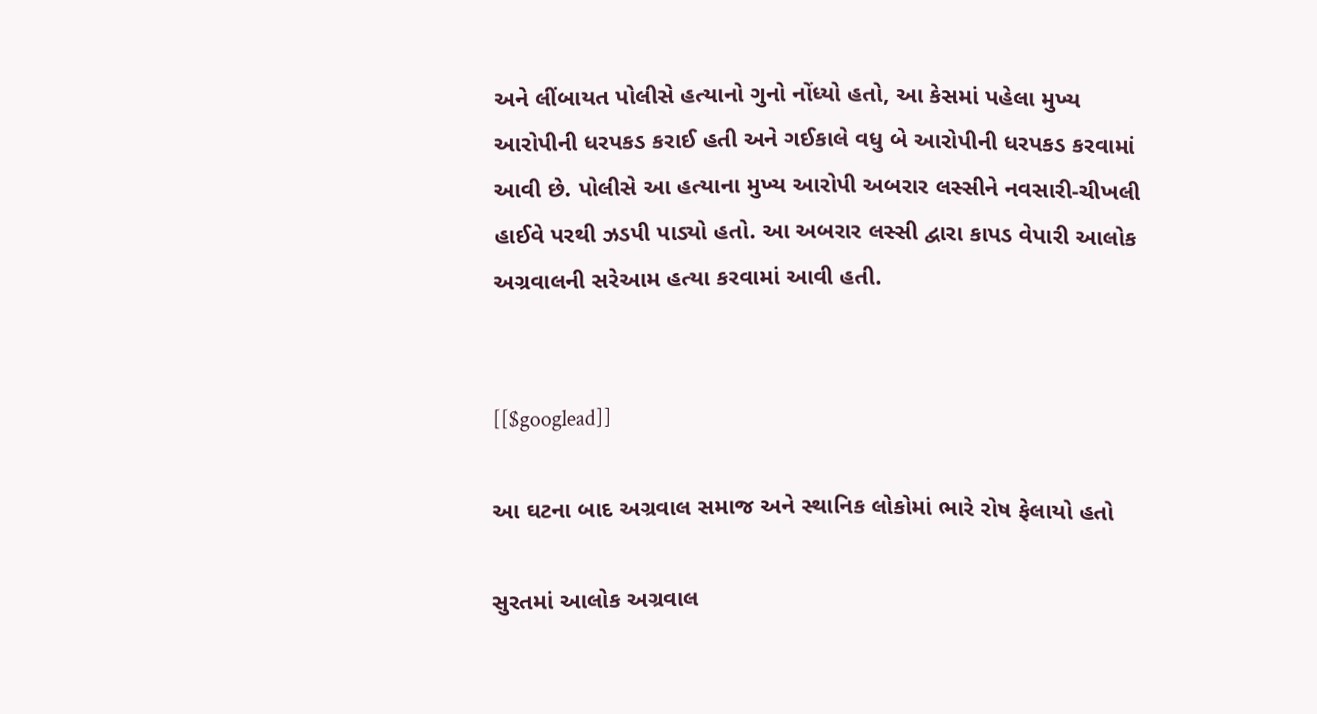અને લીંબાયત પોલીસે હત્યાનો ગુનો નોંધ્યો હતો, આ કેસમાં પહેલા મુખ્ય આરોપીની ધરપકડ કરાઈ હતી અને ગઈકાલે વધુ બે આરોપીની ધરપકડ કરવામાં આવી છે. પોલીસે આ હત્યાના મુખ્ય આરોપી અબરાર લસ્સીને નવસારી-ચીખલી હાઈવે પરથી ઝડપી પાડ્યો હતો. આ અબરાર લસ્સી દ્વારા કાપડ વેપારી આલોક અગ્રવાલની સરેઆમ હત્યા કરવામાં આવી હતી.


[[$googlead]]

આ ઘટના બાદ અગ્રવાલ સમાજ અને સ્થાનિક લોકોમાં ભારે રોષ ફેલાયો હતો

સુરતમાં આલોક અગ્રવાલ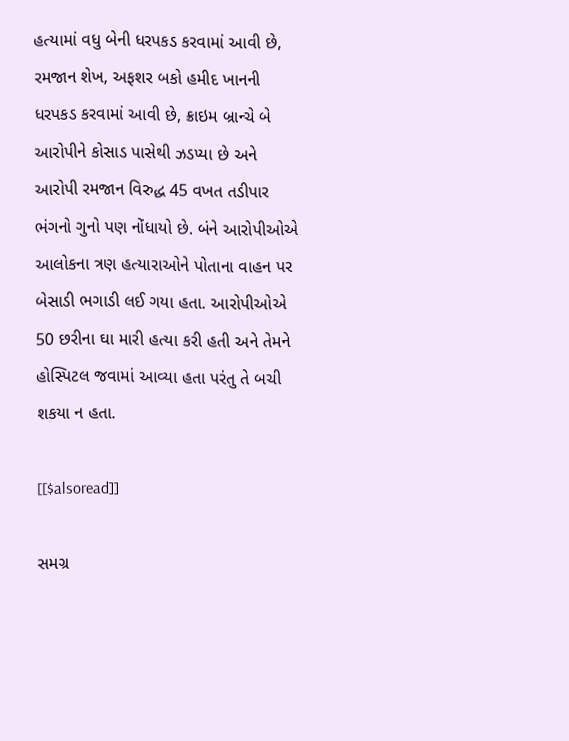હત્યામાં વધુ બેની ધરપકડ કરવામાં આવી છે, રમજાન શેખ, અફશર બકો હમીદ ખાનની ધરપકડ કરવામાં આવી છે, ક્રાઇમ બ્રાન્ચે બે આરોપીને કોસાડ પાસેથી ઝડપ્યા છે અને આરોપી રમજાન વિરુદ્ધ 45 વખત તડીપાર ભંગનો ગુનો પણ નોંધાયો છે. બંને આરોપીઓએ આલોકના ત્રણ હત્યારાઓને પોતાના વાહન પર બેસાડી ભગાડી લઈ ગયા હતા. આરોપીઓએ 50 છરીના ઘા મારી હત્યા કરી હતી અને તેમને હોસ્પિટલ જવામાં આવ્યા હતા પરંતુ તે બચી શકયા ન હતા.

[[$alsoread]]

સમગ્ર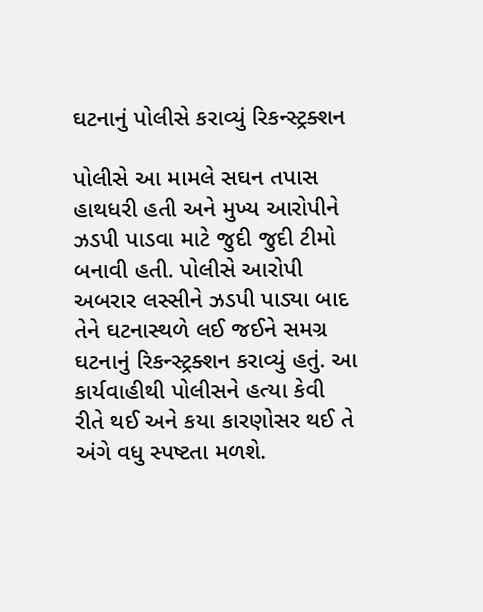ઘટનાનું પોલીસે કરાવ્યું રિકન્સ્ટ્રક્શન

પોલીસે આ મામલે સઘન તપાસ હાથધરી હતી અને મુખ્ય આરોપીને ઝડપી પાડવા માટે જુદી જુદી ટીમો બનાવી હતી. પોલીસે આરોપી અબરાર લસ્સીને ઝડપી પાડ્યા બાદ તેને ઘટનાસ્થળે લઈ જઈને સમગ્ર ઘટનાનું રિકન્સ્ટ્રક્શન કરાવ્યું હતું. આ કાર્યવાહીથી પોલીસને હત્યા કેવી રીતે થઈ અને કયા કારણોસર થઈ તે અંગે વધુ સ્પષ્ટતા મળશે.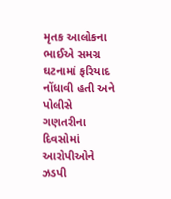મૃતક આલોકના ભાઈએ સમગ્ર ઘટનામાં ફરિયાદ નોંધાવી હતી અને પોલીસે ગણતરીના દિવસોમાં આરોપીઓને ઝડપી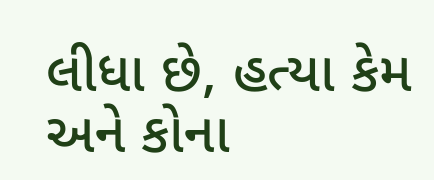લીધા છે, હત્યા કેમ અને કોના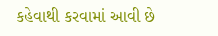કહેવાથી કરવામાં આવી છે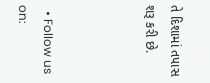તે દિશામાં તપાસ શરૂ કરી છે.



  • Follow us on: